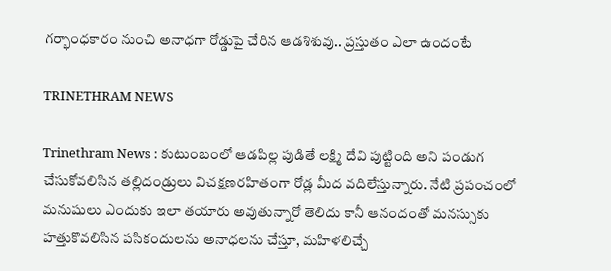గర్భాంధకారం నుంచి అనాధగా రోడ్డుపై చేరిన ఆడశిశువు.. ప్రస్తుతం ఎలా ఉందంటే

TRINETHRAM NEWS

Trinethram News : కుటుంబంలో ఆడపిల్ల పుడితే లక్ష్మి దేవి పుట్టింది అని పండుగ చేసుకోవలిసిన తల్లిదండ్రులు విచక్షణరహితంగా రోడ్ల మీద వదిలేస్తున్నారు. నేటి ప్రపంచంలో మనుషులు ఎందుకు ఇలా తయారు అవుతున్నారో తెలిదు కానీ ఆనందంతో మనస్సుకు హత్తుకొవలిసిన పసికందులను అనాధలను చేస్తూ, మహిళలిచ్చే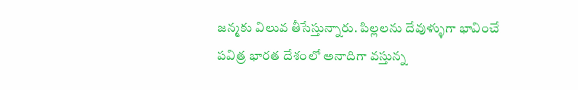జన్మకు విలువ తీసేస్తున్నారు. పిల్లలను దేవుళ్ళుగా భావించే పవిత్ర భారత దేశంలో అనాదిగా వస్తున్న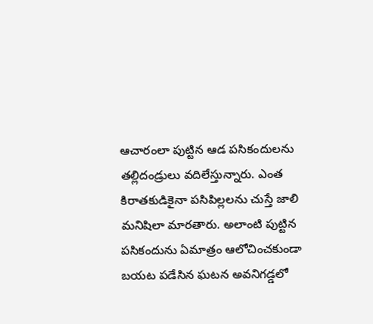ఆచారంలా పుట్టిన ఆడ పసికందులను తల్లిదండ్రులు వదిలేస్తున్నారు. ఎంత కిరాతకుడికైనా పసిపిల్లలను చుస్తే జాలి మనిషిలా మారతారు. అలాంటి పుట్టిన పసికందును ఏమాత్రం ఆలోచించకుండా బయట పడేసిన ఘటన అవనిగడ్డలో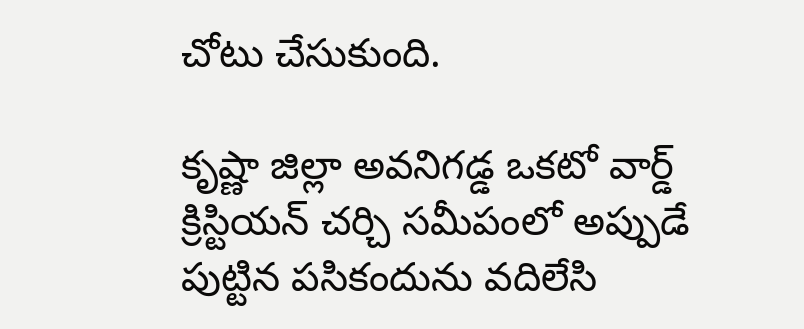చోటు చేసుకుంది.

కృష్ణా జిల్లా అవనిగడ్డ ఒకటో వార్డ్ క్రిస్టియన్ చర్చి సమీపంలో అప్పుడే పుట్టిన పసికందును వదిలేసి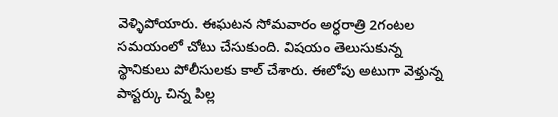వెళ్ళిపోయారు. ఈఘటన సోమవారం అర్ధరాత్రి 2గంటల సమయంలో చోటు చేసుకుంది. విషయం తెలుసుకున్న స్థానికులు పోలీసులకు కాల్ చేశారు. ఈలోపు అటుగా వెళ్తున్న పాస్టర్కు చిన్న పిల్ల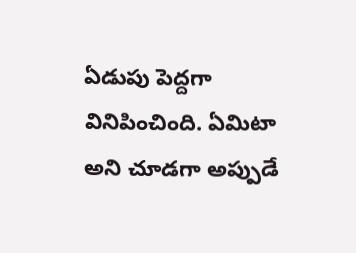ఏడుపు పెద్దగా వినిపించింది. ఏమిటా అని చూడగా అప్పుడే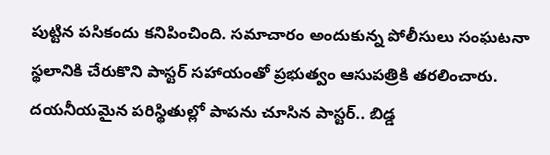పుట్టిన పసికందు కనిపించింది. సమాచారం అందుకున్న పోలీసులు సంఘటనా స్థలానికి చేరుకొని పాస్టర్ సహాయంతో ప్రభుత్వం ఆసుపత్రికి తరలించారు. దయనీయమైన పరిస్థితుల్లో పాపను చూసిన పాస్టర్.. బిడ్డ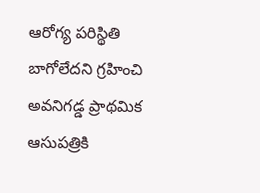ఆరోగ్య పరిస్థితి బాగోలేదని గ్రహించి అవనిగడ్డ ప్రాథమిక ఆసుపత్రికి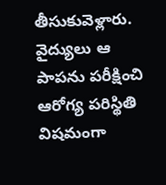తీసుకువెళ్లారు. వైద్యులు ఆ పాపను పరీక్షించి ఆరోగ్య పరిస్థితి విషమంగా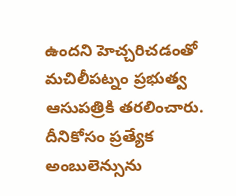ఉందని హెచ్చరిచడంతో మచిలీపట్నం ప్రభుత్వ ఆసుపత్రికి తరలించారు. దీనికోసం ప్రత్యేక అంబులెన్సును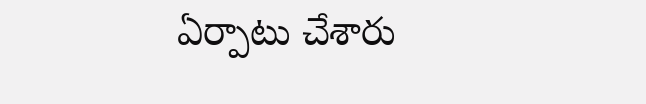ఏర్పాటు చేశారు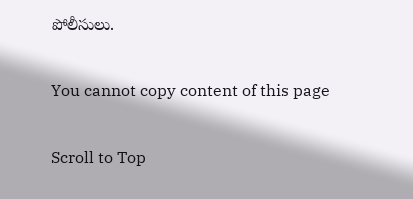పోలీసులు.

You cannot copy content of this page

Scroll to Top